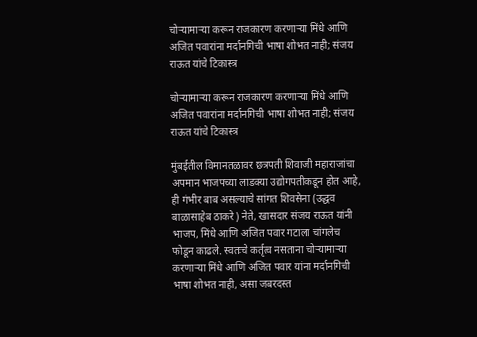चोऱ्यामाऱ्या करून राजकारण करणाऱ्या मिंधे आणि अजित पवारांना मर्दानगिची भाषा शोभत नाही; संजय राऊत यांचे टिकास्त्र

चोऱ्यामाऱ्या करून राजकारण करणाऱ्या मिंधे आणि अजित पवारांना मर्दानगिची भाषा शोभत नाही; संजय राऊत यांचे टिकास्त्र

मुंबईतील विमानतळावर छत्रपती शिवाजी महाराजांचा अपमान भाजपच्या लाडक्या उद्योगपतीकडून होत आहे, ही गंभीर बाब असल्याचे सांगत शिवसेना (उद्धव बाळासाहेब ठाकरे) नेते, खासदार संजय राऊत यांनी भाजप, मिंधे आणि अजित पवार गटाला चांगलेच फोडून काढले. स्वतःचे कर्तृत्व नसताना चोऱ्यामाऱ्या करणाऱ्या मिंधे आणि अजित पवार यांना मर्दानगिची भाषा शोभत नाही, असा जबरदस्त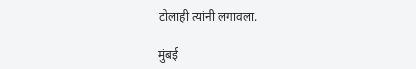टोलाही त्यांनी लगावला.

मुंबई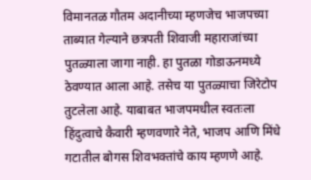विमानतळ गौतम अदानीच्या म्हणजेच भाजपच्या ताब्यात गेल्याने छत्रपती शिवाजी महाराजांच्या पुतळ्याला जागा नाही. हा पुतळा गोडाऊनमध्ये ठेवण्यात आला आहे. तसेच या पुतळ्याचा जिरेटोप तुटलेला आहे. याबाबत भाजपमधील स्वतःला हिंदुत्वाचे कैवारी म्हणवणारे नेते, भाजप आणि मिंधे गटातील बोगस शिवभक्तांचे काय म्हणणे आहे.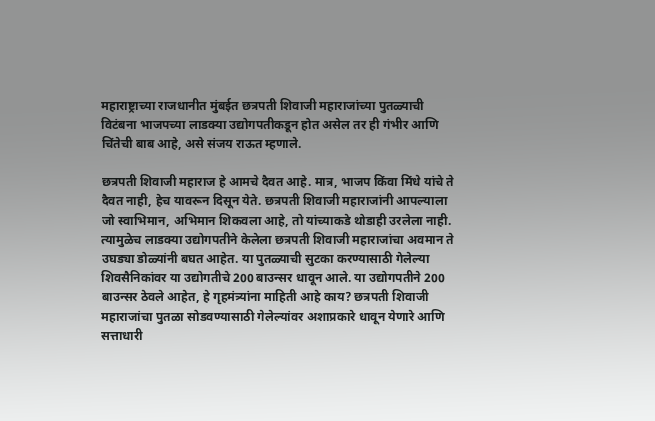महाराष्ट्राच्या राजधानीत मुंबईत छत्रपती शिवाजी महाराजांच्या पुतळ्याची विटंबना भाजपच्या लाडक्या उद्योगपतीकडून होत असेल तर ही गंभीर आणि चिंतेची बाब आहे, असे संजय राऊत म्हणाले.

छत्रपती शिवाजी महाराज हे आमचे दैवत आहे. मात्र, भाजप किंवा मिंधे यांचे ते दैवत नाही, हेच यावरून दिसून येते. छत्रपती शिवाजी महाराजांनी आपल्याला जो स्वाभिमान, अभिमान शिकवला आहे, तो यांच्याकडे थोडाही उरलेला नाही. त्यामुळेच लाडक्या उद्योगपतीने केलेला छत्रपती शिवाजी महाराजांचा अवमान ते उघड्या डोळ्यांनी बघत आहेत. या पुतळ्याची सुटका करण्यासाठी गेलेल्या शिवसैनिकांवर या उद्योगतीचे 200 बाउन्सर धावून आले. या उद्योगपतीने 200 बाउन्सर ठेवले आहेत, हे गृहमंत्र्यांना माहिती आहे काय? छत्रपती शिवाजी महाराजांचा पुतळा सोडवण्यासाठी गेलेल्यांवर अशाप्रकारे धावून येणारे आणि सत्ताधारी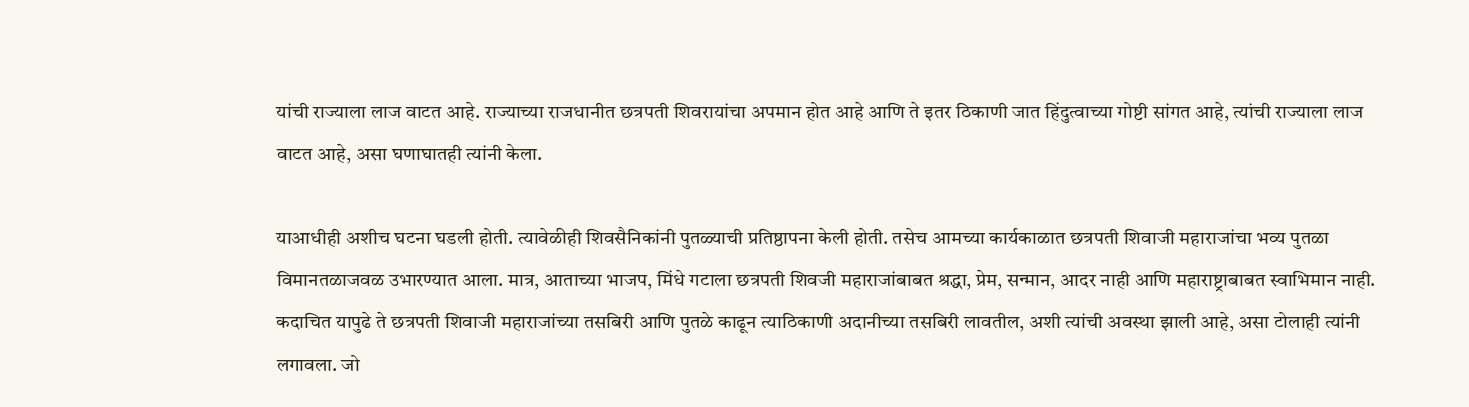यांची राज्याला लाज वाटत आहे. राज्याच्या राजधानीत छत्रपती शिवरायांचा अपमान होत आहे आणि ते इतर ठिकाणी जात हिंदुत्वाच्या गोष्टी सांगत आहे, त्यांची राज्याला लाज वाटत आहे, असा घणाघातही त्यांनी केला.

याआधीही अशीच घटना घडली होती. त्यावेळीही शिवसैनिकांनी पुतळ्याची प्रतिष्ठापना केली होती. तसेच आमच्या कार्यकाळात छत्रपती शिवाजी महाराजांचा भव्य पुतळा विमानतळाजवळ उभारण्यात आला. मात्र, आताच्या भाजप, मिंधे गटाला छत्रपती शिवजी महाराजांबाबत श्रद्धा, प्रेम, सन्मान, आदर नाही आणि महाराष्ट्राबाबत स्वाभिमान नाही. कदाचित यापुढे ते छत्रपती शिवाजी महाराजांच्या तसबिरी आणि पुतळे काढून त्याठिकाणी अदानीच्या तसबिरी लावतील, अशी त्यांची अवस्था झाली आहे, असा टोलाही त्यांनी लगावला. जो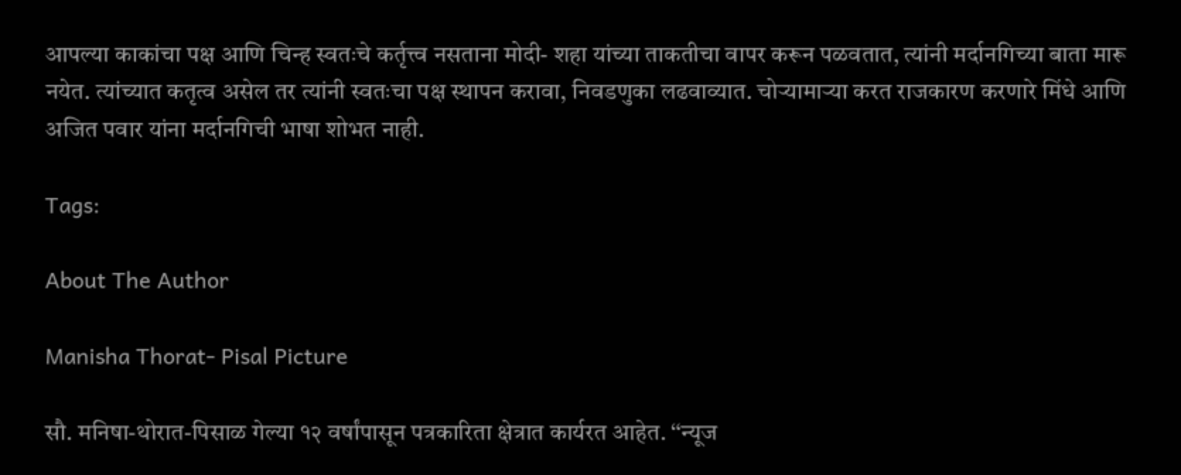आपल्या काकांचा पक्ष आणि चिन्ह स्वतःचे कर्तृत्त्व नसताना मोदी- शहा यांच्या ताकतीचा वापर करून पळवतात, त्यांनी मर्दानगिच्या बाता मारू नयेत. त्यांच्यात कतृत्व असेल तर त्यांनी स्वतःचा पक्ष स्थापन करावा, निवडणुका लढवाव्यात. चोऱ्यामाऱ्या करत राजकारण करणारे मिंधे आणि अजित पवार यांना मर्दानगिची भाषा शोभत नाही.

Tags:

About The Author

Manisha Thorat- Pisal Picture

सौ. मनिषा-थोरात-पिसाळ गेल्या १२ वर्षांपासून पत्रकारिता क्षेत्रात कार्यरत आहेत. ‘‘न्यूज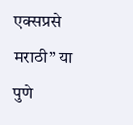एक्सप्रसे मराठी’’ या पुणे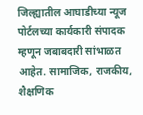जिल्ह्यातील आघाडीच्या न्यूज पोर्टलच्या कार्यकारी संपादक म्हणून जबाबदारी सांभाळत आहेत. सामाजिक, राजकीय, शैक्षणिक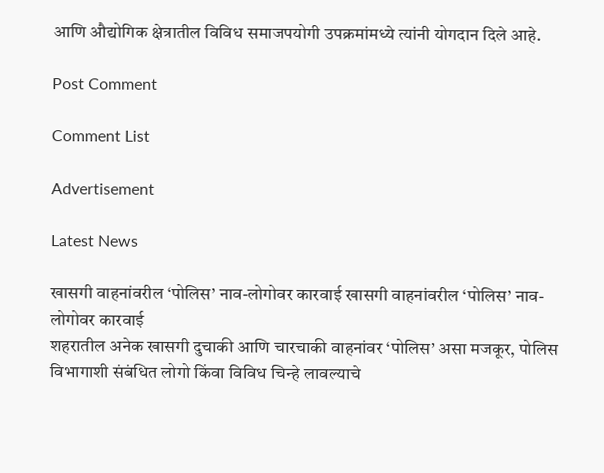आणि औद्योगिक क्षेत्रातील विविध समाजपयोगी उपक्रमांमध्ये त्यांनी योगदान दिले आहे.

Post Comment

Comment List

Advertisement

Latest News

खासगी वाहनांवरील ‘पोलिस’ नाव-लोगोवर कारवाई खासगी वाहनांवरील ‘पोलिस’ नाव-लोगोवर कारवाई
शहरातील अनेक खासगी दुचाकी आणि चारचाकी वाहनांवर ‘पोलिस’ असा मजकूर, पोलिस विभागाशी संबंधित लोगो किंवा विविध चिन्हे लावल्याचे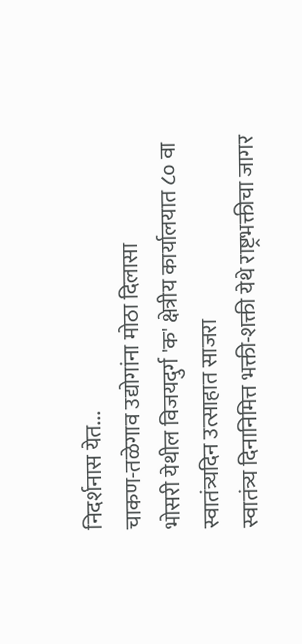निदर्शनास येत...
चाकण-तळेगाव उद्योगांना मोठा दिलासा
भोसरी येथील विजयदुर्ग 'क' क्षेत्रीय कार्यालयात ८० वा स्वातंत्र्यदिन उत्साहात साजरा
स्वातंत्र्य दिनानिमित्त भक्ती-शक्ती येथे राष्ट्रभक्तीचा जागर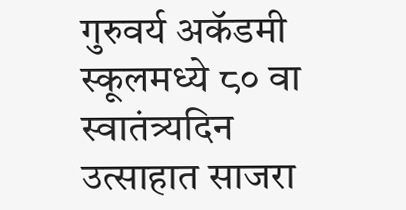गुरुवर्य अकॅडमी स्कूलमध्ये ८० वा स्वातंत्र्यदिन उत्साहात साजरा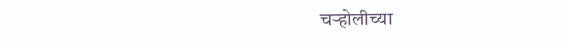चऱ्होलीच्या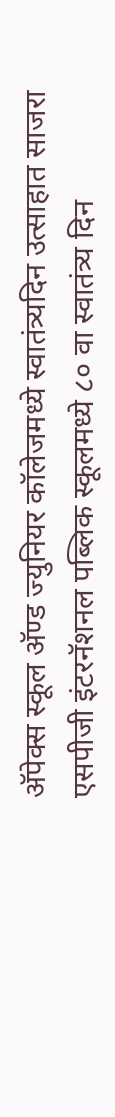अ‍ॅपेक्स स्कूल अ‍ॅण्ड ज्युनियर कॉलेजमध्ये स्वातंत्र्यदिन उत्साहात साजरा
एसपीजी इंटरनॅशनल पब्लिक स्कूलमध्ये ८० वा स्वातंत्र्य दिन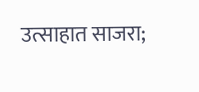उत्साहात साजरा;